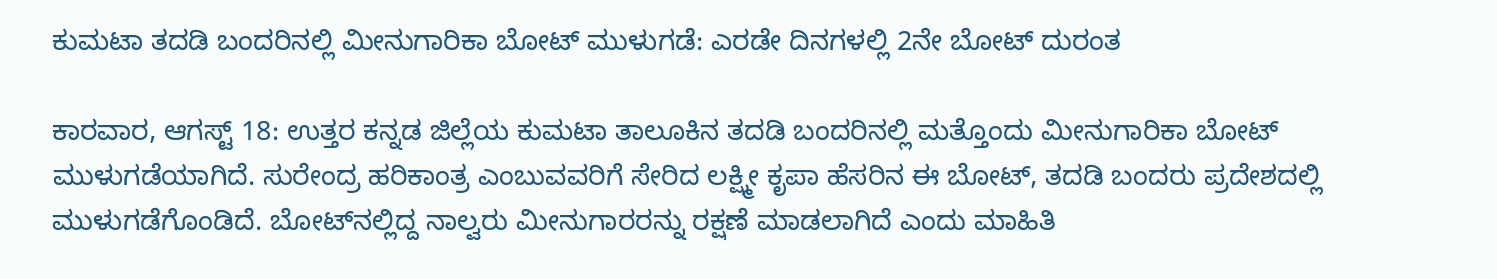ಕುಮಟಾ ತದಡಿ ಬಂದರಿನಲ್ಲಿ ಮೀನುಗಾರಿಕಾ ಬೋಟ್ ಮುಳುಗಡೆ: ಎರಡೇ ದಿನಗಳಲ್ಲಿ 2ನೇ ಬೋಟ್ ದುರಂತ

ಕಾರವಾರ, ಆಗಸ್ಟ್ 18: ಉತ್ತರ ಕನ್ನಡ ಜಿಲ್ಲೆಯ ಕುಮಟಾ ತಾಲೂಕಿನ ತದಡಿ ಬಂದರಿನಲ್ಲಿ ಮತ್ತೊಂದು ಮೀನುಗಾರಿಕಾ ಬೋಟ್ ಮುಳುಗಡೆಯಾಗಿದೆ. ಸುರೇಂದ್ರ ಹರಿಕಾಂತ್ರ ಎಂಬುವವರಿಗೆ ಸೇರಿದ ಲಕ್ಷ್ಮೀ ಕೃಪಾ ಹೆಸರಿನ ಈ ಬೋಟ್, ತದಡಿ ಬಂದರು ಪ್ರದೇಶದಲ್ಲಿ ಮುಳುಗಡೆಗೊಂಡಿದೆ. ಬೋಟ್‌ನಲ್ಲಿದ್ದ ನಾಲ್ವರು ಮೀನುಗಾರರನ್ನು ರಕ್ಷಣೆ ಮಾಡಲಾಗಿದೆ ಎಂದು ಮಾಹಿತಿ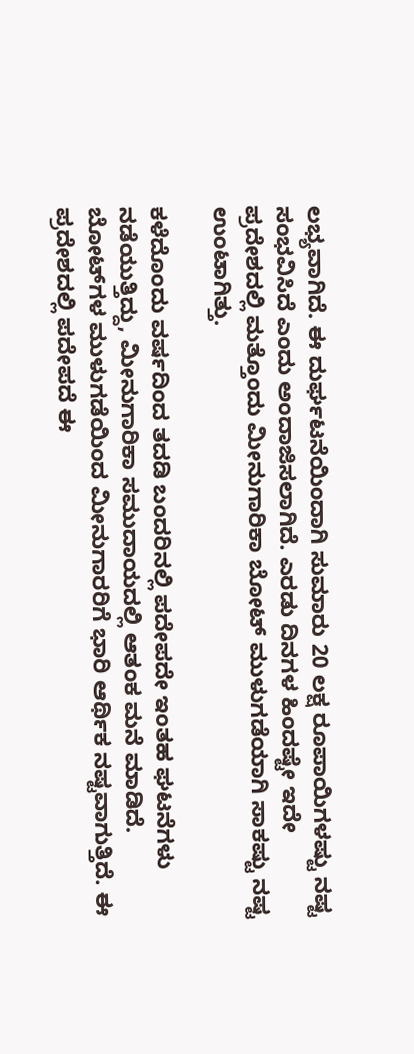ಲಭ್ಯವಾಗಿದೆ. ಈ ದುರ್ಘಟನೆಯಿಂದಾಗಿ ಸುಮಾರು 20 ಲಕ್ಷ ರೂಪಾಯಿಗಳಷ್ಟು ನಷ್ಟ ಸಂಭವಿಸಿದೆ ಎಂದು ಅಂದಾಜಿಸಲಾಗಿದೆ. ಎರಡು ದಿನಗಳ ಹಿಂದಷ್ಟೇ ಇದೇ ಪ್ರದೇಶದಲ್ಲಿ ಮತ್ತೊಂದು ಮೀನುಗಾರಿಕಾ ಬೋಟ್ ಮುಳುಗಡೆಯಾಗಿ ಸಾಕಷ್ಟು ನಷ್ಟ ಉಂಟಾಗಿತ್ತು.

ಕಳೆದೊಂದು ವರ್ಷದಿಂದ ತದಡಿ ಬಂದರಿನಲ್ಲಿ ಪದೇಪದೇ ಇಂತಹ ಘಟನೆಗಳು ನಡೆಯುತ್ತಿದ್ದು, ಮೀನುಗಾರಿಕಾ ಸಮುದಾಯದಲ್ಲಿ ಆತಂಕ ಮನೆ ಮಾಡಿದೆ. ಬೋಟ್‌ಗಳ ಮುಳುಗಡೆಯಿಂದ ಮೀನುಗಾರರಿಗೆ ಭಾರಿ ಆರ್ಥಿಕ ನಷ್ಟವಾಗುತ್ತಿದೆ. ಈ ಪ್ರದೇಶದಲ್ಲಿ ಪದೇಪದೆ ಈ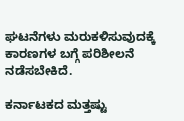ಘಟನೆಗಳು ಮರುಕಳಿಸುವುದಕ್ಕೆ ಕಾರಣಗಳ ಬಗ್ಗೆ ಪರಿಶೀಲನೆ ನಡೆಸಬೇಕಿದೆ.

ಕರ್ನಾಟಕದ ಮತ್ತಷ್ಟು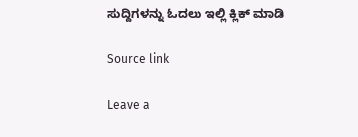ಸುದ್ದಿಗಳನ್ನು ಓದಲು ಇಲ್ಲಿ ಕ್ಲಿಕ್ ಮಾಡಿ

Source link

Leave a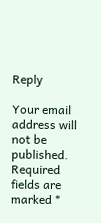Reply

Your email address will not be published. Required fields are marked *